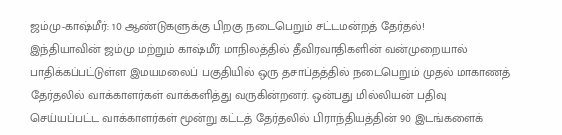ஜம்மு-காஷ்மீர்: 10 ஆண்டுகளுக்கு பிறகு நடைபெறும் சட்டமன்றத் தேர்தல்!
இந்தியாவின் ஜம்மு மற்றும் காஷ்மீர் மாநிலத்தில் தீவிரவாதிகளின் வன்முறையால் பாதிக்கப்பட்டுள்ள இமயமலைப் பகுதியில் ஒரு தசாப்தத்தில் நடைபெறும் முதல் மாகாணத் தேர்தலில் வாக்காளர்கள் வாக்களித்து வருகின்றனர். ஒன்பது மில்லியன் பதிவு செய்யப்பட்ட வாக்காளர்கள் மூன்று கட்டத் தேர்தலில் பிராந்தியத்தின் 90 இடங்களைக்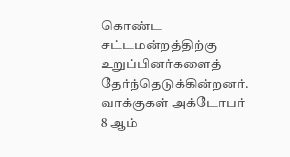கொண்ட சட்டமன்றத்திற்கு உறுப்பினர்களைத் தேர்ந்தெடுக்கின்றனர். வாக்குகள் அக்டோபர் 8 ஆம்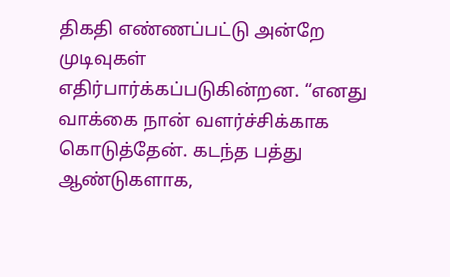திகதி எண்ணப்பட்டு அன்றே முடிவுகள் எதிர்பார்க்கப்படுகின்றன. “எனது வாக்கை நான் வளர்ச்சிக்காக கொடுத்தேன். கடந்த பத்து ஆண்டுகளாக,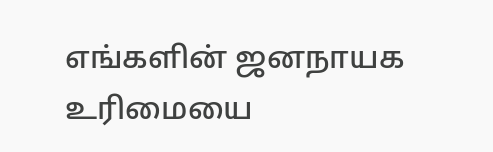எங்களின் ஜனநாயக உரிமையை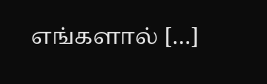எங்களால் […]